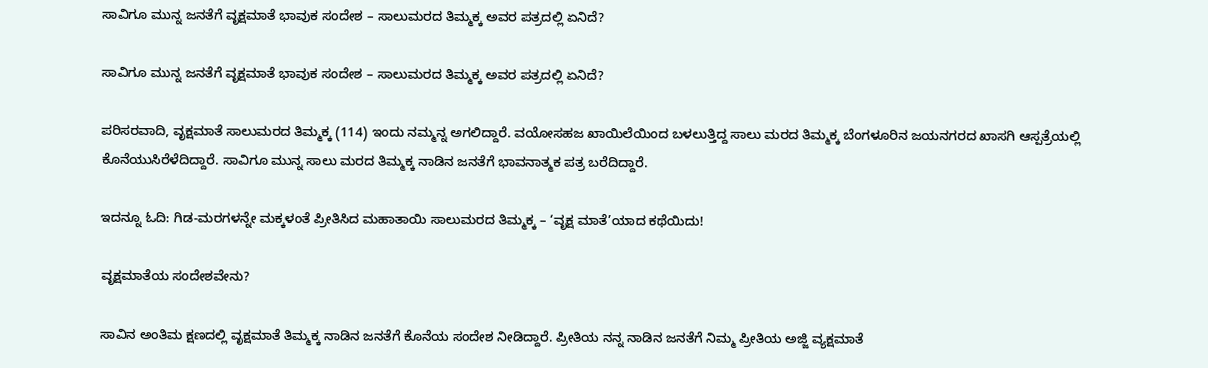ಸಾವಿಗೂ ಮುನ್ನ ಜನತೆಗೆ ವೃಕ್ಷಮಾತೆ ಭಾವುಕ ಸಂದೇಶ – ಸಾಲುಮರದ ತಿಮ್ಮಕ್ಕ ಅವರ ಪತ್ರದಲ್ಲಿ ಏನಿದೆ?

ಸಾವಿಗೂ ಮುನ್ನ ಜನತೆಗೆ ವೃಕ್ಷಮಾತೆ ಭಾವುಕ ಸಂದೇಶ – ಸಾಲುಮರದ ತಿಮ್ಮಕ್ಕ ಅವರ ಪತ್ರದಲ್ಲಿ ಏನಿದೆ?

ಪರಿಸರವಾದಿ, ವೃಕ್ಷಮಾತೆ ಸಾಲುಮರದ ತಿಮ್ಮಕ್ಕ (114) ಇಂದು ನಮ್ಮನ್ನ ಅಗಲಿದ್ದಾರೆ. ವಯೋಸಹಜ ಖಾಯಿಲೆಯಿಂದ ಬಳಲುತ್ತಿದ್ದ ಸಾಲು ಮರದ ತಿಮ್ಮಕ್ಕ ಬೆಂಗಳೂರಿನ ಜಯನಗರದ ಖಾಸಗಿ ಆಸ್ಪತ್ರೆಯಲ್ಲಿ ಕೊನೆಯುಸಿರೆಳೆದಿದ್ದಾರೆ. ಸಾವಿಗೂ ಮುನ್ನ ಸಾಲು ಮರದ ತಿಮ್ಮಕ್ಕ ನಾಡಿನ ಜನತೆಗೆ ಭಾವನಾತ್ಮಕ ಪತ್ರ ಬರೆದಿದ್ದಾರೆ.

ಇದನ್ನೂ ಓದಿ: ಗಿಡ-ಮರಗಳನ್ನೇ ಮಕ್ಕಳಂತೆ ಪ್ರೀತಿಸಿದ ಮಹಾತಾಯಿ ಸಾಲುಮರದ ತಿಮ್ಮಕ್ಕ – ‘ವೃಕ್ಷ ಮಾತೆ’ಯಾದ ಕಥೆಯಿದು!

ವೃಕ್ಷಮಾತೆಯ ಸಂದೇಶವೇನು?

ಸಾವಿನ ಅಂತಿಮ ಕ್ಷಣದಲ್ಲಿ ವೃಕ್ಷಮಾತೆ ತಿಮ್ಮಕ್ಕ ನಾಡಿನ ಜನತೆಗೆ ಕೊನೆಯ ಸಂದೇಶ ನೀಡಿದ್ದಾರೆ. ಪ್ರೀತಿಯ ನನ್ನ ನಾಡಿನ ಜನತೆಗೆ ನಿಮ್ಮ ಪ್ರೀತಿಯ ಅಜ್ಜಿ ವ್ಯಕ್ಷಮಾತೆ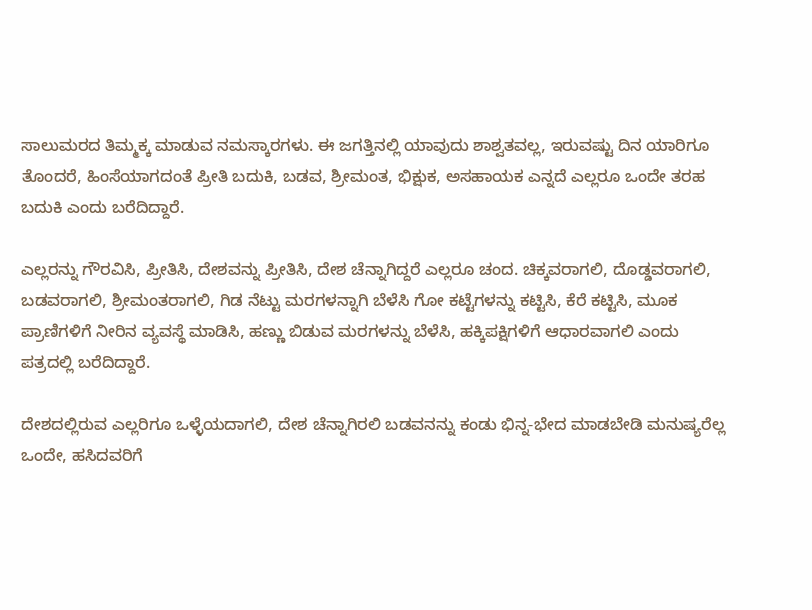ಸಾಲುಮರದ ತಿಮ್ಮಕ್ಕ ಮಾಡುವ ನಮಸ್ಕಾರಗಳು. ಈ ಜಗತ್ತಿನಲ್ಲಿ ಯಾವುದು ಶಾಶ್ವತವಲ್ಲ, ಇರುವಷ್ಟು ದಿನ ಯಾರಿಗೂ ತೊಂದರೆ, ಹಿಂಸೆಯಾಗದಂತೆ ಪ್ರೀತಿ ಬದುಕಿ, ಬಡವ, ಶ್ರೀಮಂತ, ಭಿಕ್ಷುಕ, ಅಸಹಾಯಕ ಎನ್ನದೆ ಎಲ್ಲರೂ ಒಂದೇ ತರಹ ಬದುಕಿ ಎಂದು ಬರೆದಿದ್ದಾರೆ.

ಎಲ್ಲರನ್ನು ಗೌರವಿಸಿ, ಪ್ರೀತಿಸಿ, ದೇಶವನ್ನು ಪ್ರೀತಿಸಿ, ದೇಶ ಚೆನ್ನಾಗಿದ್ದರೆ ಎಲ್ಲರೂ ಚಂದ. ಚಿಕ್ಕವರಾಗಲಿ, ದೊಡ್ಡವರಾಗಲಿ, ಬಡವರಾಗಲಿ, ಶ್ರೀಮಂತರಾಗಲಿ, ಗಿಡ ನೆಟ್ಟು ಮರಗಳನ್ನಾಗಿ ಬೆಳೆಸಿ ಗೋ ಕಟ್ಟೆಗಳನ್ನು ಕಟ್ಟಿಸಿ, ಕೆರೆ ಕಟ್ಟಿಸಿ, ಮೂಕ ಪ್ರಾಣಿಗಳಿಗೆ ನೀರಿನ ವ್ಯವಸ್ಥೆ ಮಾಡಿಸಿ, ಹಣ್ಣು ಬಿಡುವ ಮರಗಳನ್ನು ಬೆಳೆಸಿ, ಹಕ್ಕಿಪಕ್ಷಿಗಳಿಗೆ ಆಧಾರವಾಗಲಿ ಎಂದು ಪತ್ರದಲ್ಲಿ ಬರೆದಿದ್ದಾರೆ.

ದೇಶದಲ್ಲಿರುವ ಎಲ್ಲರಿಗೂ ಒಳ್ಳೆಯದಾಗಲಿ, ದೇಶ ಚೆನ್ನಾಗಿರಲಿ ಬಡವನನ್ನು ಕಂಡು ಭಿನ್ನ-ಭೇದ ಮಾಡಬೇಡಿ ಮನುಷ್ಯರೆಲ್ಲ ಒಂದೇ, ಹಸಿದವರಿಗೆ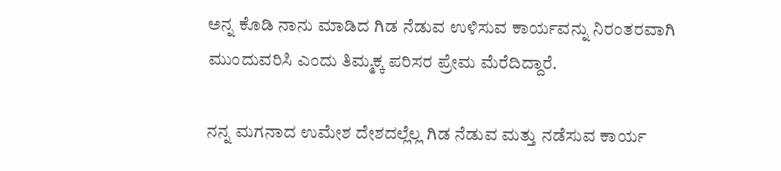ಅನ್ನ ಕೊಡಿ ನಾನು ಮಾಡಿದ ಗಿಡ ನೆಡುವ ಉಳಿಸುವ ಕಾರ್ಯವನ್ನು ನಿರಂತರವಾಗಿ ಮುಂದುವರಿಸಿ ಎಂದು ತಿಮ್ಮಕ್ಕ ಪರಿಸರ ಪ್ರೇಮ ಮೆರೆದಿದ್ದಾರೆ.

ನನ್ನ ಮಗನಾದ ಉಮೇಶ ದೇಶದಲ್ಲೆಲ್ಲ ಗಿಡ ನೆಡುವ ಮತ್ತು ನಡೆಸುವ ಕಾರ್ಯ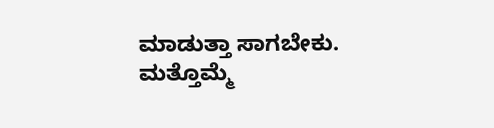ಮಾಡುತ್ತಾ ಸಾಗಬೇಕು. ಮತ್ತೊಮ್ಮೆ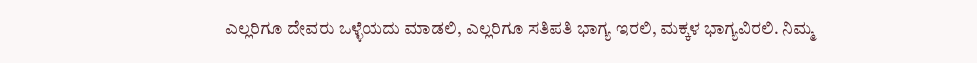ಎಲ್ಲರಿಗೂ ದೇವರು ಒಳ್ಳೆಯದು ಮಾಡಲಿ, ಎಲ್ಲರಿಗೂ ಸತಿಪತಿ ಭಾಗ್ಯ ಇರಲಿ, ಮಕ್ಕಳ ಭಾಗ್ಯವಿರಲಿ. ನಿಮ್ಮ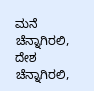ಮನೆ ಚೆನ್ನಾಗಿರಲಿ, ದೇಶ ಚೆನ್ನಾಗಿರಲಿ,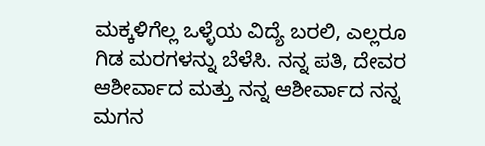ಮಕ್ಕಳಿಗೆಲ್ಲ ಒಳ್ಳೆಯ ವಿದ್ಯೆ ಬರಲಿ, ಎಲ್ಲರೂ ಗಿಡ ಮರಗಳನ್ನು ಬೆಳೆಸಿ. ನನ್ನ ಪತಿ, ದೇವರ ಆಶೀರ್ವಾದ ಮತ್ತು ನನ್ನ ಆಶೀರ್ವಾದ ನನ್ನ ಮಗನ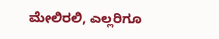ಮೇಲಿರಲಿ, ಎಲ್ಲರಿಗೂ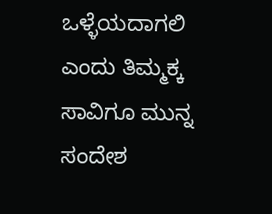ಒಳ್ಳೆಯದಾಗಲಿ ಎಂದು ತಿಮ್ಮಕ್ಕ ಸಾವಿಗೂ ಮುನ್ನ ಸಂದೇಶ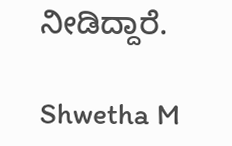ನೀಡಿದ್ದಾರೆ.

Shwetha M